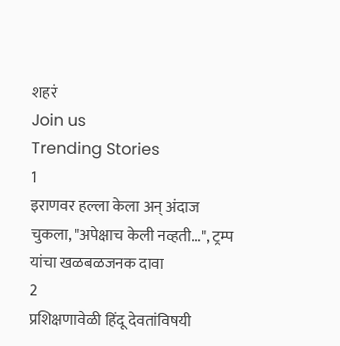शहरं
Join us
Trending Stories
1
इराणवर हल्ला केला अन् अंदाज चुकला, "अपेक्षाच केली नव्हती...", ट्रम्प यांचा खळबळजनक दावा
2
प्रशिक्षणावेळी हिंदू देवतांविषयी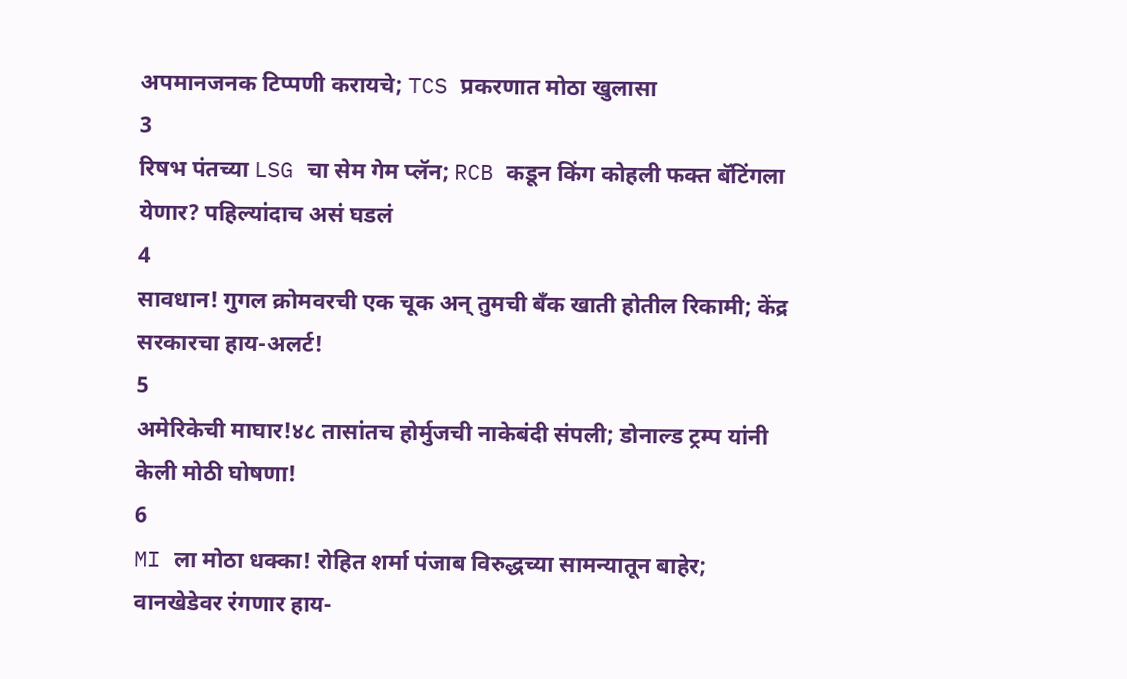अपमानजनक टिप्पणी करायचे; TCS प्रकरणात मोठा खुलासा
3
रिषभ पंतच्या LSG चा सेम गेम प्लॅन; RCB कडून किंग कोहली फक्त बॅटिंगला येणार? पहिल्यांदाच असं घडलं
4
सावधान! गुगल क्रोमवरची एक चूक अन् तुमची बँक खाती होतील रिकामी; केंद्र सरकारचा हाय-अलर्ट!
5
अमेरिकेची माघार!४८ तासांतच होर्मुजची नाकेबंदी संपली; डोनाल्ड ट्रम्प यांनी केली मोठी घोषणा!
6
MI ला मोठा धक्का! रोहित शर्मा पंजाब विरुद्धच्या सामन्यातून बाहेर; वानखेडेवर रंगणार हाय-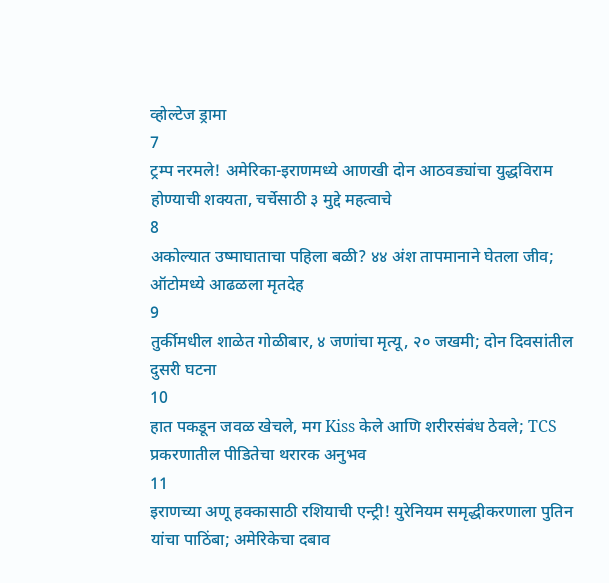व्होल्टेज ड्रामा
7
ट्रम्प नरमले! अमेरिका-इराणमध्ये आणखी दोन आठवड्यांचा युद्धविराम होण्याची शक्यता, चर्चेसाठी ३ मुद्दे महत्वाचे
8
अकोल्यात उष्माघाताचा पहिला बळी? ४४ अंश तापमानाने घेतला जीव; ऑटोमध्ये आढळला मृतदेह
9
तुर्कीमधील शाळेत गोळीबार, ४ जणांचा मृत्यू, २० जखमी; दोन दिवसांतील दुसरी घटना
10
हात पकडून जवळ खेचले, मग Kiss केले आणि शरीरसंबंध ठेवले; TCS प्रकरणातील पीडितेचा थरारक अनुभव
11
इराणच्या अणू हक्कासाठी रशियाची एन्ट्री! युरेनियम समृद्धीकरणाला पुतिन यांचा पाठिंबा; अमेरिकेचा दबाव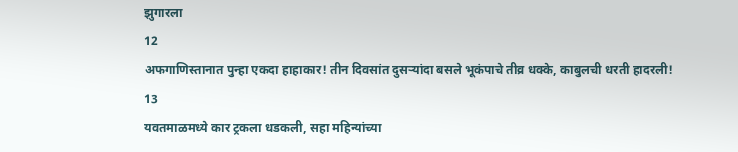झुगारला
12
अफगाणिस्तानात पुन्हा एकदा हाहाकार! तीन दिवसांत दुसऱ्यांदा बसले भूकंपाचे तीव्र धक्के, काबुलची धरती हादरली!
13
यवतमाळमध्ये कार ट्रकला धडकली, सहा महिन्यांच्या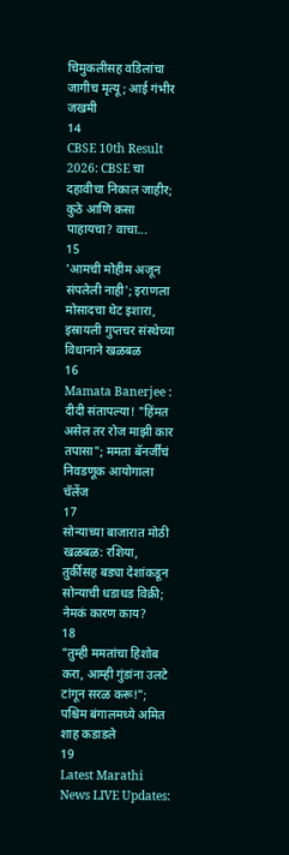चिमुकलीसह वडिलांचा जागीच मृत्यू; आई गंभीर जखमी
14
CBSE 10th Result 2026: CBSE चा दहावीचा निकाल जाहीर; कुठे आणि कसा पाहायचा? वाचा...
15
'आमची मोहीम अजून संपलेली नाही'; इराणला मोसादचा थेट इशारा, इस्रायली गुप्तचर संस्थेच्या विधानाने खळबळ
16
Mamata Banerjee : दीदी संतापल्या! "हिंमत असेल तर रोज माझी कार तपासा"; ममता बॅनर्जींचं निवडणूक आयोगाला चॅलेंज
17
सोन्याच्या बाजारात मोठी खळबळ: रशिया, तुर्कीसह बड्या देशांकडून सोन्याची धडाधड विक्री; नेमकं कारण काय?
18
"तुम्ही ममतांचा हिशोब करा, आम्ही गुंडांना उलटे टांगून सरळ करू!"; पश्चिम बंगालमध्ये अमित शाह कडाडले
19
Latest Marathi News LIVE Updates: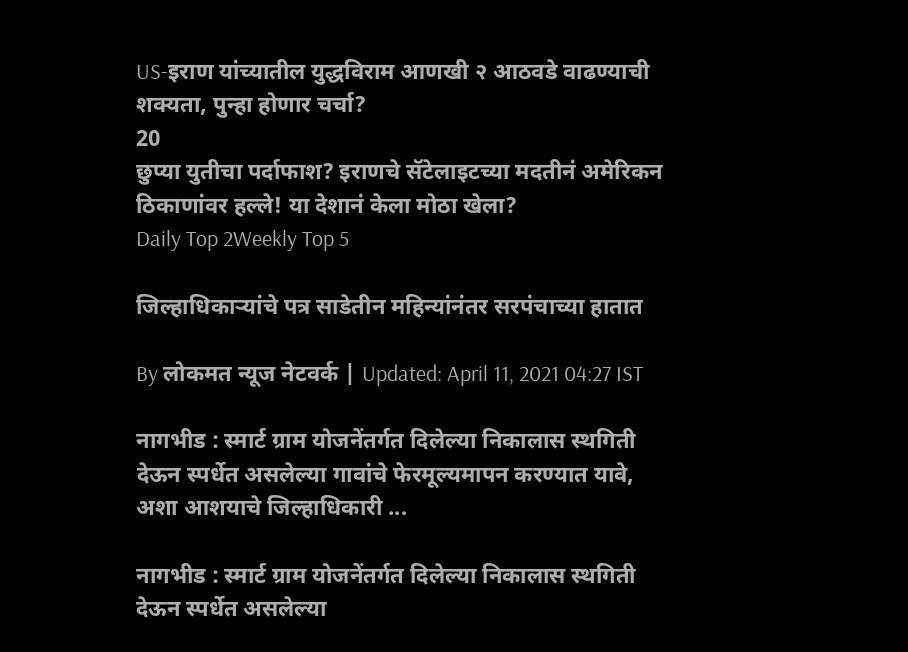US-इराण यांच्यातील युद्धविराम आणखी २ आठवडे वाढण्याची शक्यता, पुन्हा होणार चर्चा?
20
छुप्या युतीचा पर्दाफाश? इराणचे सॅटेलाइटच्या मदतीनं अमेरिकन ठिकाणांवर हल्ले! या देशानं केला मोठा खेला?
Daily Top 2Weekly Top 5

जिल्हाधिकाऱ्यांचे पत्र साडेतीन महिन्यांनंतर सरपंचाच्या हातात

By लोकमत न्यूज नेटवर्क | Updated: April 11, 2021 04:27 IST

नागभीड : स्मार्ट ग्राम योजनेंतर्गत दिलेल्या निकालास स्थगिती देऊन स्पर्धेत असलेल्या गावांचे फेरमूल्यमापन करण्यात यावे, अशा आशयाचे जिल्हाधिकारी ...

नागभीड : स्मार्ट ग्राम योजनेंतर्गत दिलेल्या निकालास स्थगिती देऊन स्पर्धेत असलेल्या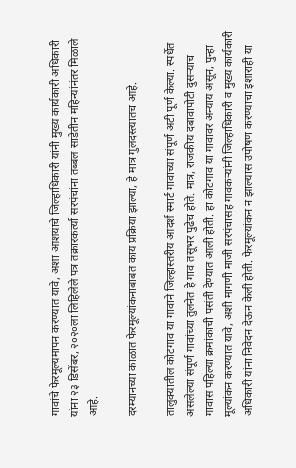गावांचे फेरमूल्यमापन करण्यात यावे, अशा आशयाचे जिल्हाधिकारी यांनी मुख्य कार्यकारी अधिकारी यांना २३ डिसेंबर, २०२०ला लिहिलेले पत्र तक्रारकर्त्या सरपंचांना तब्बल साडेतीन महिन्यांनंतर मिळाले आहे.

दरम्यानच्या काळात फेरमूल्यांकनाबाबत काय प्रक्रिया झाल्या, हे मात्र गुलदस्त्यातच आहे.

तालुक्यातील कोटगाव या गावाने जिल्हास्तरीय आदर्श स्मार्ट गावाच्या संपूर्ण अटी पूर्ण केल्या. स्पर्धेत असलेल्या संपूर्ण गावांच्या तुलनेत हे गाव तसूभर पुढेच होते. मात्र, राजकीय दबावापोटी दुसऱ्याच गावास पहिल्या क्रमांकाची पसंती देण्यात आली होती. हा कोटगाव या गावावर अन्याय असून, पुन्हा मूल्यांकन करण्यात यावे, अशी मागणी माजी सरपंचासह गावकऱ्यांनी जिल्हाधिकारी व मुख्य कार्यकारी अधिकारी यांना निवेदन देऊन केली होती. फेरमूल्यांकन न झाल्यास उपोषण करण्याचा इशाराही या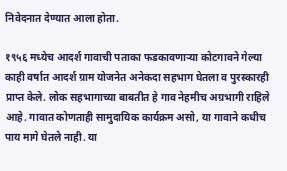निवेदनात देण्यात आला होता.

१९५६ मध्येच आदर्श गावाची पताका फडकावणाऱ्या कोटगावने गेल्या काही वर्षात आदर्श ग्राम योजनेत अनेकदा सहभाग घेतला व पुरस्कारही प्राप्त केले. लोक सहभागाच्या बाबतीत हे गाव नेहमीच अग्रभागी राहिले आहे. गावात कोणताही सामुदायिक कार्यक्रम असो, या गावाने कधीच पाय मागे घेतले नाही. या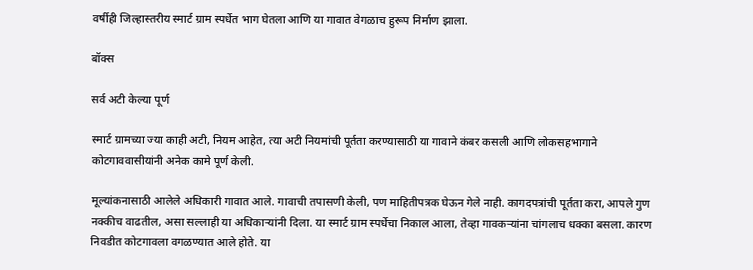वर्षीही जिल्हास्तरीय स्मार्ट ग्राम स्पर्धेत भाग घेतला आणि या गावात वेगळाच हुरूप निर्माण झाला.

बॉक्स

सर्व अटी केल्या पूर्ण

स्मार्ट ग्रामच्या ज्या काही अटी, नियम आहेत, त्या अटी नियमांची पूर्तता करण्यासाठी या गावाने कंबर कसली आणि लोकसहभागाने कोटगाववासीयांनी अनेक कामे पूर्ण केली.

मूल्यांकनासाठी आलेले अधिकारी गावात आले. गावाची तपासणी केली, पण माहितीपत्रक घेऊन गेले नाही. कागदपत्रांची पूर्तता करा, आपले गुण नक्कीच वाढतील, असा सल्लाही या अधिकाऱ्यांनी दिला. या स्मार्ट ग्राम स्पर्धेचा निकाल आला, तेव्हा गावकऱ्यांना चांगलाच धक्का बसला. कारण निवडीत कोटगावला वगळण्यात आले होते. या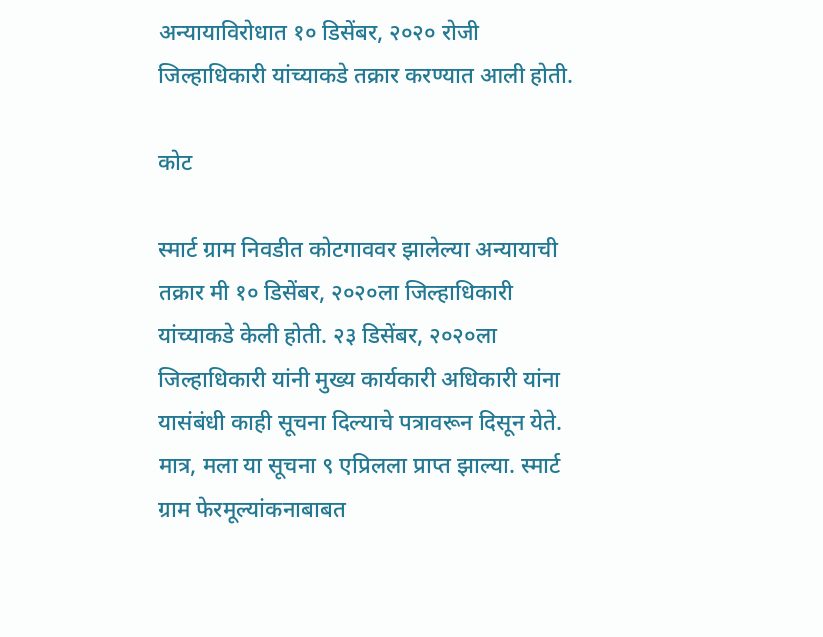अन्यायाविरोधात १० डिसेंबर, २०२० रोजी जिल्हाधिकारी यांच्याकडे तक्रार करण्यात आली होती.

कोट

स्मार्ट ग्राम निवडीत कोटगाववर झालेल्या अन्यायाची तक्रार मी १० डिसेंबर, २०२०ला जिल्हाधिकारी यांच्याकडे केली होती. २३ डिसेंबर, २०२०ला जिल्हाधिकारी यांनी मुख्य कार्यकारी अधिकारी यांना यासंबंधी काही सूचना दिल्याचे पत्रावरून दिसून येते. मात्र, मला या सूचना ९ एप्रिलला प्राप्त झाल्या. स्मार्ट ग्राम फेरमूल्यांकनाबाबत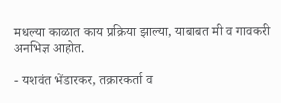मधल्या काळात काय प्रक्रिया झाल्या, याबाबत मी व गावकरी अनभिज्ञ आहोत.

- यशवंत भेंडारकर, तक्रारकर्ता व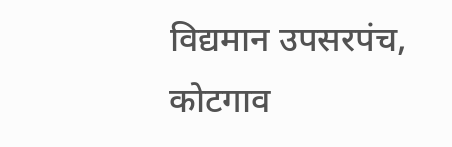विद्यमान उपसरपंच, कोटगाव